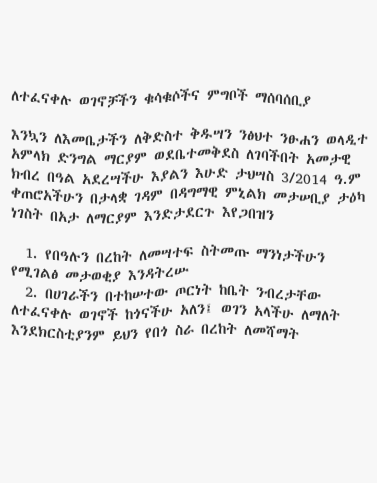ለተፈናቀሉ ወገኖቻችን ቁሳቁሶችና ምግቦች ማሰባሰቢያ

እንኳን ለእመቤታችን ለቅድስተ ቅዱሣን ንፅህተ ንፁሐን ወላዲተ አምላክ ድንግል ማርያም ወደቤተመቅደስ ለገባችበት አመታዊ ክብረ በዓል አደረሣችሁ እያልን እሁድ ታህሣስ 3/2014 ዓ.ም ቀጠሮአችሁን በታላቋ ገዳም በዳግማዊ ምኒልክ መታሠቢያ ታዕካ ነገስት በአታ ለማርያም እንድታደርጉ እየጋበዝን

  1. የበዓሉን በረከት ለመሣተፍ ስትመጡ ማንነታችሁን የሚገልፅ መታወቂያ እንዳትረሡ
  2. በሀገራችን በተከሠተው ጦርነት ከቤት ንብረታቸው ለተፈናቀሉ ወገኖች ከጎናችሁ አለን፤ ወገን አላችሁ ለማለት እንደክርስቲያንም ይህን የበጎ ስራ በረከት ለመሻማት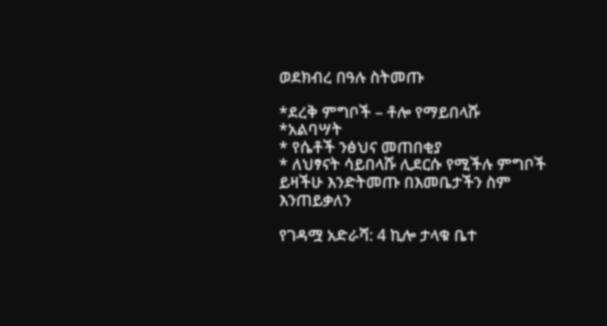ወደክብረ በዓሉ ስትመጡ

*ደረቅ ምግቦች – ቶሎ የማይበላሹ
*አልባሣት
* የሴቶች ንፅህና መጠበቂያ
* ለህፃናት ሳይበላሹ ሊደርሱ የሚችሉ ምግቦች ይዛችሁ እንድትመጡ በእመቤታችን ስም እንጠይቃለን

የገዳሟ አድራሻ: 4 ኪሎ ታላቁ ቤተ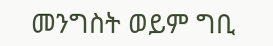መንግስት ወይም ግቢ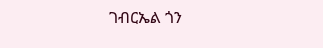ገብርኤል ጎን